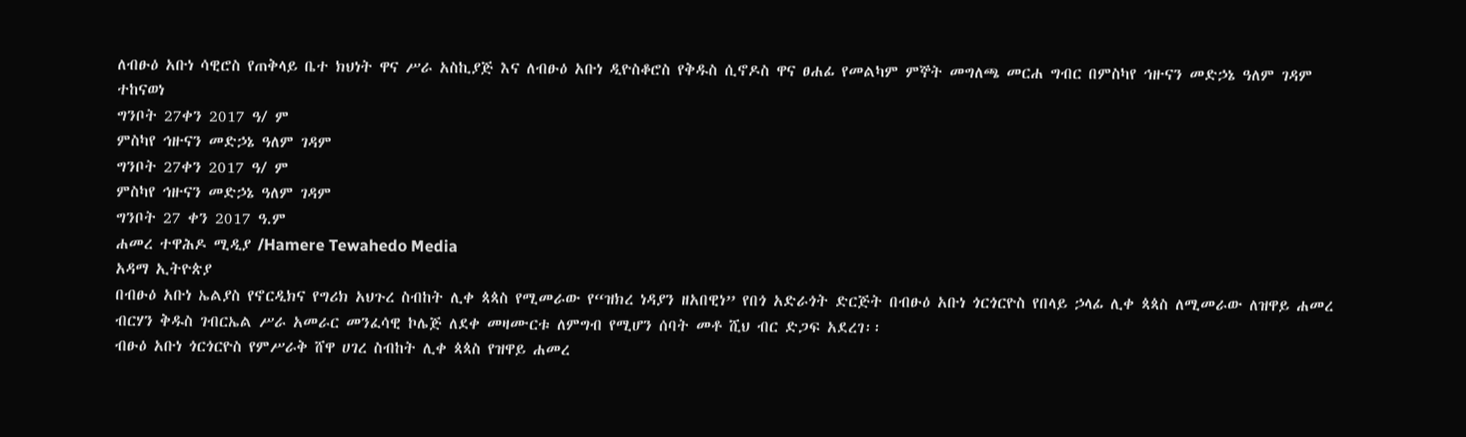ለብፁዕ አቡነ ሳዊሮስ የጠቅላይ ቤተ ክህነት ዋና ሥራ አስኪያጅ እና ለብፁዕ አቡነ ዲዮስቆሮስ የቅዱስ ሲኖዶስ ዋና ፀሐፊ የመልካም ምኞት መግለጫ መርሐ ግብር በምስካየ ኅዙናን መድኃኔ ዓለም ገዳም ተከናወነ
ግንቦት 27ቀን 2017 ዓ/ ም
ምስካየ ኅዙናን መድኃኔ ዓለም ገዳም
ግንቦት 27ቀን 2017 ዓ/ ም
ምስካየ ኅዙናን መድኃኔ ዓለም ገዳም
ግንቦት 27 ቀን 2017 ዓ.ም
ሐመረ ተዋሕዶ ሚዲያ /Hamere Tewahedo Media
አዳማ ኢትዮጵያ
በብፁዕ አቡነ ኤልያስ የኖርዲክና የግሪክ አህጉረ ስብከት ሊቀ ጳጳስ የሚመራው የ“ዝክረ ነዳያን ዘአበዊነ” የበጎ አድራጎት ድርጅት በብፁዕ አቡነ ጎርጎርዮስ የበላይ ኃላፊ ሊቀ ጳጳስ ለሚመራው ለዝዋይ ሐመረ ብርሃን ቅዱስ ገብርኤል ሥራ አመራር መንፈሳዊ ኮሌጅ ለደቀ መዛሙርቱ ለምግብ የሚሆን ሰባት መቶ ሺህ ብር ድጋፍ አደረገ፡፡
ብፁዕ አቡነ ጎርጎርዮስ የምሥራቅ ሸዋ ሀገረ ስብከት ሊቀ ጳጳስ የዝዋይ ሐመረ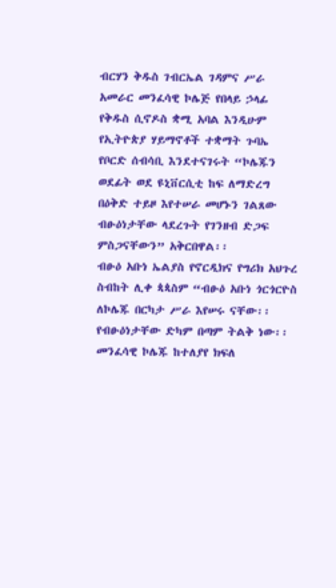ብርሃን ቅዱስ ገብርኤል ገዳምና ሥራ አመራር መንፈሳዊ ኮሌጅ የበላይ ኃላፊ የቅዱስ ሲኖዶስ ቋሚ አባል እንዲሁም የኢትዮጵያ ሃይማኖቶች ተቋማት ጉባኤ የቦርድ ሰብሳቢ እንደተናገሩት “ኮሌጁን ወደፊት ወደ ዩኒቨርሲቲ ከፍ ለማድረግ በዕቅድ ተይዞ እየተሠራ መሆኑን ገልጸው ብፁዕነታቸው ላደረጉት የገንዘብ ድጋፍ ምስጋናቸውን” አቅርበዋል፡፡
ብፁዕ አቡነ ኤልያስ የኖርዲክና የግሪክ አህጉረ ስብከት ሊቀ ጳጳስም “ብፁዕ አቡነ ጎርጎርዮስ ለኮሌጁ በርካታ ሥራ እየሠሩ ናቸው፡፡ የብፁዕነታቸው ድካም በጣም ትልቅ ነው፡፡ መንፈሳዊ ኮሌጁ ከተለያየ ክፍለ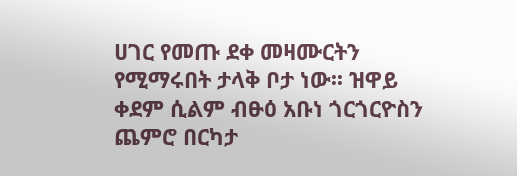ሀገር የመጡ ደቀ መዛሙርትን የሚማሩበት ታላቅ ቦታ ነው፡፡ ዝዋይ ቀደም ሲልም ብፁዕ አቡነ ጎርጎርዮስን ጨምሮ በርካታ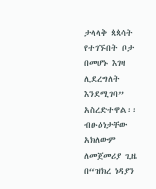ታላላቅ ጳጳሳት የተገኙበት ቦታ በመሆኑ እገዛ ሊደረግለት እንደሚገባ” አስረድተዋል፡፡
ብፁዕነታቸው አክለውም ለመጀመሪያ ጊዜ በ“ዝክረ ነዳያን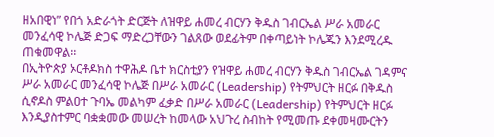ዘአበዊነ” የበጎ አድራጎት ድርጅት ለዝዋይ ሐመረ ብርሃን ቅዱስ ገብርኤል ሥራ አመራር መንፈሳዊ ኮሌጅ ድጋፍ ማድረጋቸውን ገልጸው ወደፊትም በቀጣይነት ኮሌጁን እንደሚረዱ ጠቁመዋል፡፡
በኢትዮጵያ ኦርቶዶክስ ተዋሕዶ ቤተ ክርስቲያን የዝዋይ ሐመረ ብርሃን ቅዱስ ገብርኤል ገዳምና ሥራ አመራር መንፈሳዊ ኮሌጅ በሥራ አመራር (Leadership) የትምህርት ዘርፉ በቅዱስ ሲኖዶስ ምልዐተ ጉባኤ መልካም ፈቃድ በሥራ አመራር (Leadership) የትምህርት ዘርፉ እንዲያስተምር ባቋቋመው መሠረት ከመላው አህጉረ ስብከት የሚመጡ ደቀመዛሙርትን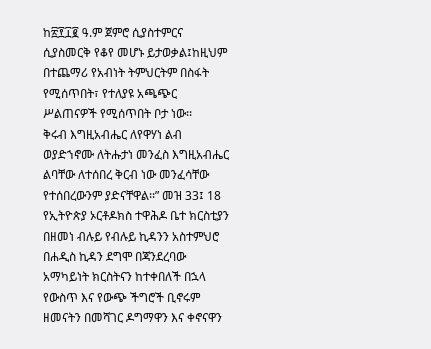ከ፳፻፲፪ ዓ.ም ጀምሮ ሲያስተምርና ሲያስመርቅ የቆየ መሆኑ ይታወቃል፤ከዚህም በተጨማሪ የአብነት ትምህርትም በስፋት የሚሰጥበት፣ የተለያዩ አጫጭር ሥልጠናዎች የሚሰጥበት ቦታ ነው፡፡
ቅሩብ እግዚአብሔር ለየዋሃነ ልብ ወያድኀኖሙ ለትሑታነ መንፈስ እግዚአብሔር ልባቸው ለተሰበረ ቅርብ ነው መንፈሳቸው የተሰበረውንም ያድናቸዋል፡፡” መዝ 33፤ 18
የኢትዮጵያ ኦርቶዶክስ ተዋሕዶ ቤተ ክርስቲያን በዘመነ ብሉይ የብሉይ ኪዳንን አስተምህሮ በሐዲስ ኪዳን ደግሞ በጃንደረባው አማካይነት ክርስትናን ከተቀበለች በኋላ የውስጥ እና የውጭ ችግሮች ቢኖሩም ዘመናትን በመሻገር ዶግማዋን እና ቀኖናዋን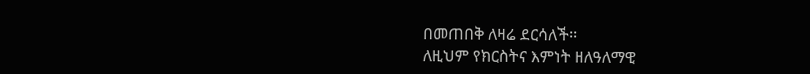በመጠበቅ ለዛሬ ደርሳለች፡፡
ለዚህም የክርስትና እምነት ዘለዓለማዊ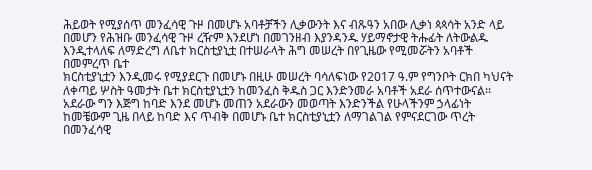ሕይወት የሚያሰጥ መንፈሳዊ ጉዞ በመሆኑ አባቶቻችን ሊቃውንት እና ብጹዓን አበው ሊቃነ ጳጳሳት አንድ ላይ በመሆን የሕዝቡ መንፈሳዊ ጉዞ ረዥም እንደሆነ በመገንዘብ እያንዳንዱ ሃይማኖታዊ ትሑፊት ለትውልዱ እንዲተላለፍ ለማድረግ ለቤተ ክርስቲያኒቷ በተሠራላት ሕግ መሠረት በየጊዜው የሚመሯትን አባቶች በመምረጥ ቤተ
ክርስቲያኒቷን እንዲመሩ የሚያደርጉ በመሆኑ በዚሁ መሠረት ባሳለፍነው የ2017 ዓ.ም የግንቦት ርክበ ካህናት ለቀጣይ ሦስት ዓመታት ቤተ ክርስቲያኒቷን ከመንፈስ ቅዱስ ጋር እንድንመራ አባቶች አደራ ሰጥተውናል፡፡
አደራው ግን እጅግ ከባድ እንደ መሆኑ መጠን አደራውን መወጣት እንድንችል የሁላችንም ኃላፊነት ከመቼውም ጊዜ በላይ ከባድ እና ጥብቅ በመሆኑ ቤተ ክርስቲያኒቷን ለማገልገል የምናደርገው ጥረት በመንፈሳዊ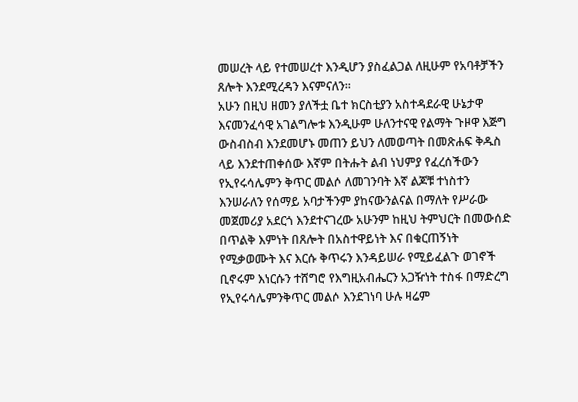መሠረት ላይ የተመሠረተ እንዲሆን ያስፈልጋል ለዚሁም የአባቶቻችን ጸሎት እንደሚረዳን እናምናለን፡፡
አሁን በዚህ ዘመን ያለችቷ ቤተ ክርስቲያን አስተዳደራዊ ሁኔታዋ እናመንፈሳዊ አገልግሎቱ እንዲሁም ሁለንተናዊ የልማት ጉዞዋ እጅግ ውስብስብ እንደመሆኑ መጠን ይህን ለመወጣት በመጽሐፍ ቅዱስ ላይ እንደተጠቀሰው እኛም በትሑት ልብ ነህምያ የፈረሰችውን የኢየሩሳሌምን ቅጥር መልሶ ለመገንባት እኛ ልጆቹ ተነስተን እንሠራለን የሰማይ አባታችንም ያከናውንልናል በማለት የሥራው መጀመሪያ አደርጎ እንደተናገረው አሁንም ከዚህ ትምህርት በመውሰድ በጥልቅ እምነት በጸሎት በአስተዋይነት እና በቁርጠኝነት የሚቃወሙት እና እርሱ ቅጥሩን እንዳይሠራ የሚይፈልጉ ወገኖች ቢኖሩም እነርሱን ተሸግሮ የእግዚአብሔርን አጋዥነት ተስፋ በማድረግ የኢየሩሳሌምንቅጥር መልሶ እንደገነባ ሁሉ ዛሬም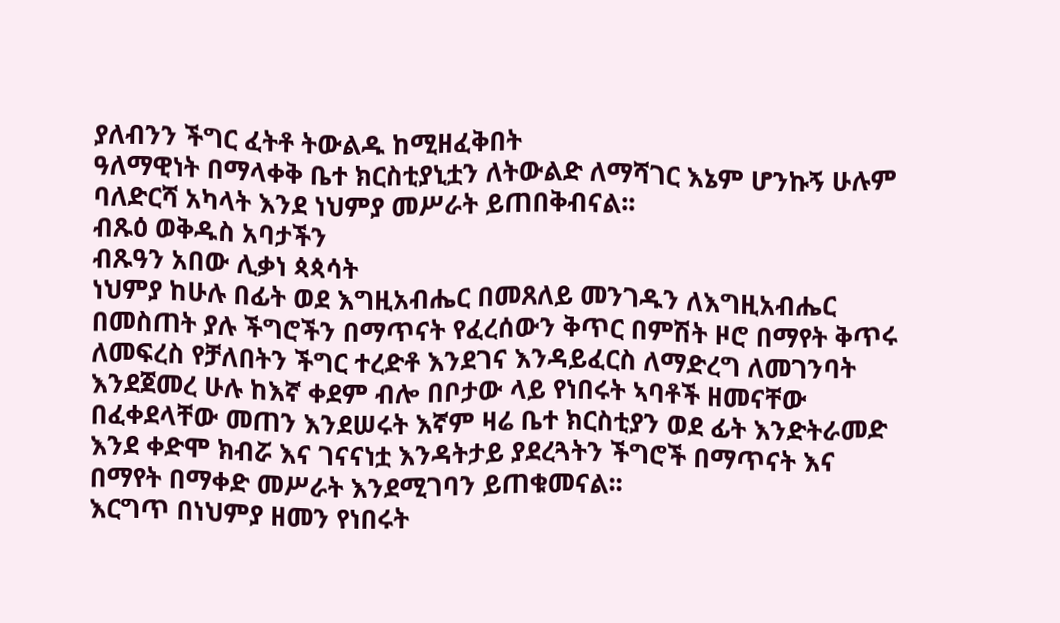ያለብንን ችግር ፈትቶ ትውልዱ ከሚዘፈቅበት
ዓለማዊነት በማላቀቅ ቤተ ክርስቲያኒቷን ለትውልድ ለማሻገር እኔም ሆንኩኝ ሁሉም ባለድርሻ አካላት እንደ ነህምያ መሥራት ይጠበቅብናል፡፡
ብጹዕ ወቅዱስ አባታችን
ብጹዓን አበው ሊቃነ ጳጳሳት
ነህምያ ከሁሉ በፊት ወደ እግዚአብሔር በመጸለይ መንገዱን ለእግዚአብሔር በመስጠት ያሉ ችግሮችን በማጥናት የፈረሰውን ቅጥር በምሽት ዞሮ በማየት ቅጥሩ ለመፍረስ የቻለበትን ችግር ተረድቶ እንደገና እንዳይፈርስ ለማድረግ ለመገንባት እንደጀመረ ሁሉ ከእኛ ቀደም ብሎ በቦታው ላይ የነበሩት ኣባቶች ዘመናቸው በፈቀደላቸው መጠን እንደሠሩት እኛም ዛሬ ቤተ ክርስቲያን ወደ ፊት እንድትራመድ እንደ ቀድሞ ክብሯ እና ገናናነቷ እንዳትታይ ያደረጓትን ችግሮች በማጥናት እና በማየት በማቀድ መሥራት እንደሚገባን ይጠቁመናል፡፡
እርግጥ በነህምያ ዘመን የነበሩት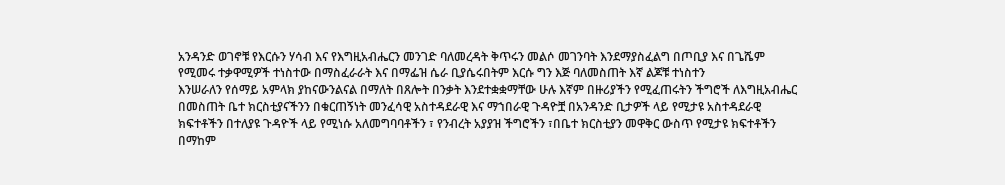አንዳንድ ወገኖቹ የእርሱን ሃሳብ እና የእግዚአብሔርን መንገድ ባለመረዳት ቅጥሩን መልሶ መገንባት እንደማያስፈልግ በጦቢያ እና በጌሼም የሚመሩ ተቃዋሚዎች ተነስተው በማስፈራራት እና በማፌዝ ሴራ ቢያሴሩበትም እርሱ ግን እጅ ባለመስጠት እኛ ልጆቹ ተነስተን
እንሠራለን የሰማይ አምላክ ያከናውንልናል በማለት በጸሎት በንቃት እንደተቋቋማቸው ሁሉ እኛም በዙሪያችን የሚፈጠሩትን ችግሮች ለእግዚአብሔር በመስጠት ቤተ ክርስቲያናችንን በቁርጠኝነት መንፈሳዊ አስተዳደራዊ እና ማኀበራዊ ጉዳዮቿ በአንዳንድ ቢታዎች ላይ የሚታዩ አስተዳደራዊ ክፍተቶችን በተለያዩ ጉዳዮች ላይ የሚነሱ አለመግባባቶችን ፣ የንብረት አያያዝ ችግሮችን ፣በቤተ ክርስቲያን መዋቅር ውስጥ የሚታዩ ክፍተቶችን በማከም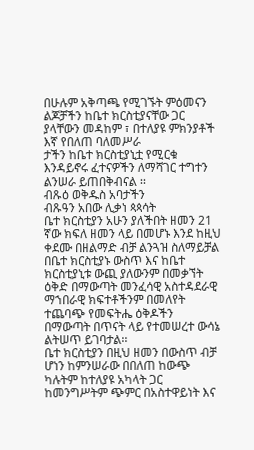በሁሉም አቅጣጫ የሚገኙት ምዕመናን ልጆቻችን ከቤተ ክርስቲያናቸው ጋር ያላቸውን መዳከም ፣ በተለያዩ ምክንያቶች እኛ የበለጠ ባለመሥራ
ታችን ከቤተ ክርስቲያኒቷ የሚርቁ እንዳይኖሩ ፈተናዎችን ለማሻገር ተግተን ልንሠራ ይጠበቅብናል ፡፡
ብጹዕ ወቅዱስ አባታችን
ብጹዓን አበው ሊቃነ ጳጳሳት
ቤተ ክርስቲያን አሁን ያለችበት ዘመን 21 ኛው ክፍለ ዘመን ላይ በመሆኑ እንደ ከዚህ ቀደሙ በዘልማድ ብቻ ልንጓዝ ስለማይቻል በቤተ ክርስቲያኑ ውስጥ እና ከቤተ ክርስቲያኒቱ ውጪ ያለውንም በመቃኘት ዕቅድ በማውጣት መንፈሳዊ አስተዳደራዊ ማኀበራዊ ክፍተቶችንም በመለየት ተጨባጭ የመፍትሔ ዕቅዶችን
በማውጣት በጥናት ላይ የተመሠረተ ውሳኔ ልትሠጥ ይገባታል፡፡
ቤተ ክርስቲያን በዚህ ዘመን በውስጥ ብቻ ሆነን ከምንሠራው በበለጠ ከውጭ ካሉትም ከተለያዩ አካላት ጋር ከመንግሥትም ጭምር በአስተዋይነት እና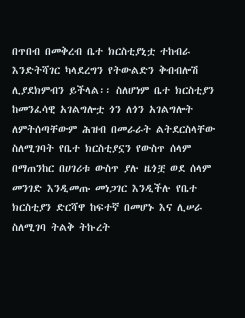በጥበብ በመቅረብ ቤተ ክርስቲያኒቷ ተከብራ እንድትሻገር ካላደረግን የትውልድን ቅብብሎሽ ሊያደክምብን ይችላል፡፡ ስለሆነም ቤተ ክርስቲያን ከመንፈሳዊ አገልግሎቷ ጎን ለጎን አገልግሎት ለምትሰጣቸውም ሕዝብ በመራራት ልትደርስላቸው ስለሚገባት የቤተ ክርስቲያኗን የውስጥ ሰላም በማጠንከር በሀገሪቱ ውስጥ ያሉ ዜጎቿ ወደ ሰላም መንገድ እንዲመጡ መነጋገር እንዲችሉ የቤተ ክርስቲያን ድርሻዋ ከፍተኛ በመሆኑ እና ሊሠራ ስለሚገባ ትልቅ ትኩረት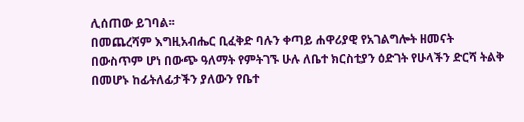ሊሰጠው ይገባል፡፡
በመጨረሻም እግዚአብሔር ቢፈቅድ ባሉን ቀጣይ ሐዋሪያዊ የአገልግሎት ዘመናት በውስጥም ሆነ በውጭ ዓለማት የምትገኙ ሁሉ ለቤተ ክርስቲያን ዕድገት የሁላችን ድርሻ ትልቅ በመሆኑ ከፊትለፊታችን ያለውን የቤተ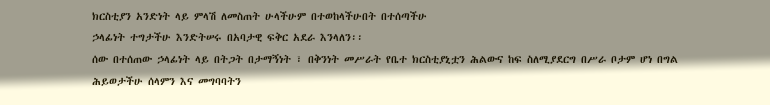ክርስቲያን አንድነት ላይ ምላሽ ለመስጠት ሁላችሁም በተወከላችሁበት በተሰጣችሁ
ኃላፊነት ተግታችሁ እንድትሠሩ በአባታዊ ፍቅር አደራ እንላለን፡፡
ሰው በተሰጠው ኃላፊነት ላይ በትጋት በታማኝነት ፣ በቅንነት መሥራት የቤተ ክርስቲያኒቷን ሕልውና ከፍ ስለሚያደርግ በሥራ ቦታም ሆነ በግል ሕይወታችሁ ሰላምን እና መግባባትን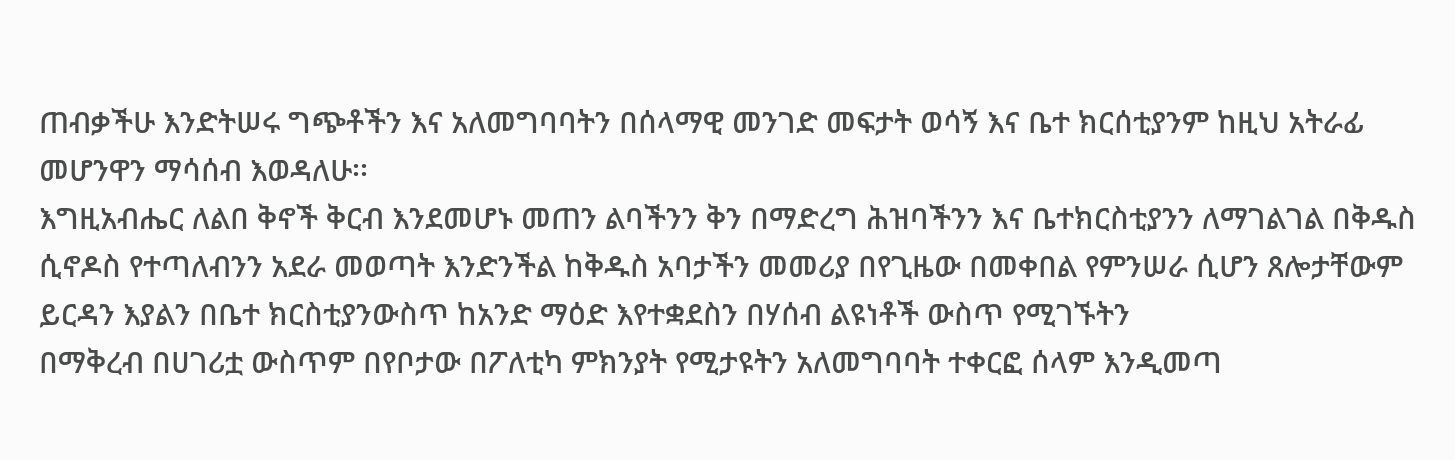ጠብቃችሁ እንድትሠሩ ግጭቶችን እና አለመግባባትን በሰላማዊ መንገድ መፍታት ወሳኝ እና ቤተ ክርሰቲያንም ከዚህ አትራፊ መሆንዋን ማሳሰብ እወዳለሁ፡፡
እግዚአብሔር ለልበ ቅኖች ቅርብ እንደመሆኑ መጠን ልባችንን ቅን በማድረግ ሕዝባችንን እና ቤተክርስቲያንን ለማገልገል በቅዱስ ሲኖዶስ የተጣለብንን አደራ መወጣት እንድንችል ከቅዱስ አባታችን መመሪያ በየጊዜው በመቀበል የምንሠራ ሲሆን ጸሎታቸውም ይርዳን እያልን በቤተ ክርስቲያንውስጥ ከአንድ ማዕድ እየተቋደስን በሃሰብ ልዩነቶች ውስጥ የሚገኙትን
በማቅረብ በሀገሪቷ ውስጥም በየቦታው በፖለቲካ ምክንያት የሚታዩትን አለመግባባት ተቀርፎ ሰላም እንዲመጣ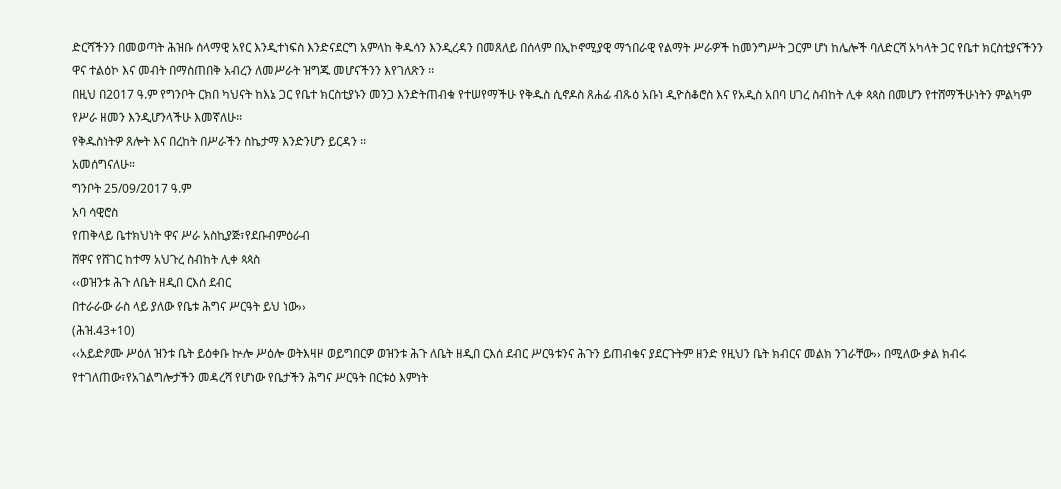ድርሻችንን በመወጣት ሕዝቡ ሰላማዊ አየር እንዲተነፍስ እንድናደርግ አምላከ ቅዱሳን እንዲረዳን በመጸለይ በሰላም በኢኮኖሚያዊ ማኀበራዊ የልማት ሥራዎች ከመንግሥት ጋርም ሆነ ከሌሎች ባለድርሻ አካላት ጋር የቤተ ክርስቲያናችንን ዋና ተልዕኮ እና መብት በማስጠበቅ አብረን ለመሥራት ዝግጁ መሆናችንን እየገለጽን ፡፡
በዚህ በ2017 ዓ.ም የግንቦት ርክበ ካህናት ከእኔ ጋር የቤተ ክርስቲያኑን መንጋ እንድትጠብቁ የተሠየማችሁ የቅዱስ ሲኖዶስ ጸሐፊ ብጹዕ አቡነ ዲዮስቆሮስ እና የአዲስ አበባ ሀገረ ስብከት ሊቀ ጳጳስ በመሆን የተሸማችሁነትን ምልካም የሥራ ዘመን እንዲሆንላችሁ እመኛለሁ፡፡
የቅዱስነትዎ ጸሎት እና በረከት በሥራችን ስኬታማ እንድንሆን ይርዳን ፡፡
አመሰግናለሁ።
ግንቦት 25/09/2017 ዓ.ም
አባ ሳዊሮስ
የጠቅላይ ቤተክህነት ዋና ሥራ አስኪያጅ፣የደቡብምዕራብ
ሸዋና የሸገር ከተማ አህጉረ ስብከት ሊቀ ጳጳስ
‹‹ወዝንቱ ሕጉ ለቤት ዘዲበ ርእሰ ደብር
በተራራው ራስ ላይ ያለው የቤቱ ሕግና ሥርዓት ይህ ነው››
(ሕዝ.43+10)
‹‹አይድዖሙ ሥዕለ ዝንቱ ቤት ይዕቀቡ ኵሎ ሥዕሎ ወትእዛዞ ወይግበርዎ ወዝንቱ ሕጉ ለቤት ዘዲበ ርእሰ ደብር ሥርዓቱንና ሕጉን ይጠብቁና ያደርጉትም ዘንድ የዚህን ቤት ክብርና መልክ ንገራቸው›› በሚለው ቃል ክብሩ የተገለጠው፣የአገልግሎታችን መዳረሻ የሆነው የቤታችን ሕግና ሥርዓት በርቱዕ እምነት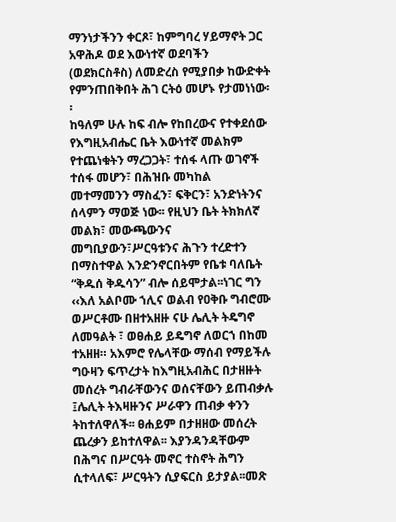ማንነታችንን ቀርጾ፣ ከምግባረ ሃይማኖት ጋር አዋሕዶ ወደ እውነተኛ ወደባችን (ወደክርስቶስ) ለመድረስ የሚያበቃ ከውድቀት የምንጠበቅበት ሕገ ርትዕ መሆኑ የታመነነው፡፡
ከዓለም ሁሉ ከፍ ብሎ የከበረውና የተቀደሰው የእግዚአብሔር ቤት እውነተኛ መልክም የተጨነቁትን ማረጋጋት፣ ተሰፋ ላጡ ወገኖች ተሰፋ መሆን፣ በሕዝቡ መካከል መተማመንን ማስፈን፣ ፍቅርን፣ አንድነትንና ሰላምን ማወጅ ነው፡፡ የዚህን ቤት ትክክለኛ መልክ፣ መውጫውንና መግቢያውን፣ሥርዓቱንና ሕጉን ተረድተን በማስተዋል እንድንኖርበትም የቤቱ ባለቤት “ቅዱሰ ቅዱሳን” ብሎ ሰይሞታል፡፡ነገር ግን ‹‹እለ አልቦሙ ኀሊና ወልብ የዐቅቡ ግብሮሙ ወሥርቶሙ በዘተአዘዙ ናሁ ሌሊት ትዴግኖ ለመዓልት ፣ ወፀሐይ ይዴግኖ ለወርኀ በከመ ተአዘዘ። አእምሮ የሌላቸው ማሰብ የማይችሉ ግዑዛን ፍጥረታት ከእግዚአብሕር በታዘዙት መሰረት ግብራቸውንና ወሰናቸውን ይጠብቃሉ ፤ሌሊት ትእዛዙንና ሥራዋን ጠብቃ ቀንን ትከተለዋለች፡፡ ፀሐይም በታዘዘው መሰረት ጨረቃን ይከተለዋል፡፡ እያንዳንዳቸውም በሕግና በሥርዓት መኖር ተስኖት ሕግን ሲተላለፍ፣ ሥርዓትን ሲያፍርስ ይታያል፡፡መጽ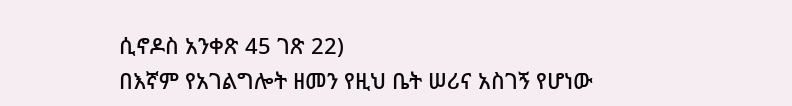ሲኖዶስ አንቀጽ 45 ገጽ 22)
በእኛም የአገልግሎት ዘመን የዚህ ቤት ሠሪና አስገኝ የሆነው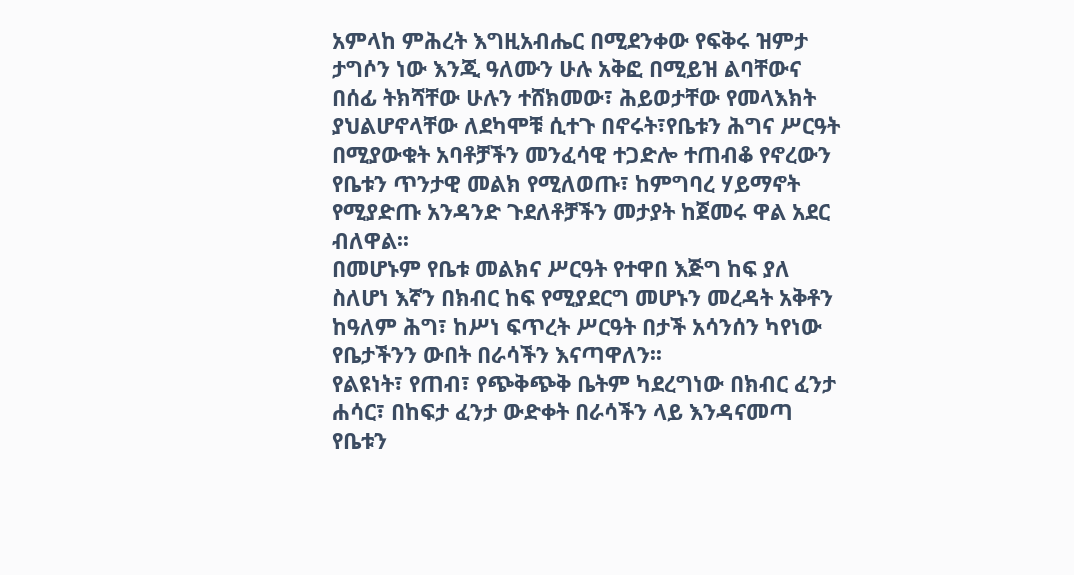አምላከ ምሕረት እግዚአብሔር በሚደንቀው የፍቅሩ ዝምታ ታግሶን ነው እንጂ ዓለሙን ሁሉ አቅፎ በሚይዝ ልባቸውና በሰፊ ትክሻቸው ሁሉን ተሸክመው፣ ሕይወታቸው የመላእክት ያህልሆኖላቸው ለደካሞቹ ሲተጉ በኖሩት፣የቤቱን ሕግና ሥርዓት በሚያውቁት አባቶቻችን መንፈሳዊ ተጋድሎ ተጠብቆ የኖረውን የቤቱን ጥንታዊ መልክ የሚለወጡ፣ ከምግባረ ሃይማኖት የሚያድጡ አንዳንድ ጉደለቶቻችን መታያት ከጀመሩ ዋል አደር ብለዋል፡፡
በመሆኑም የቤቱ መልክና ሥርዓት የተዋበ እጅግ ከፍ ያለ ስለሆነ እኛን በክብር ከፍ የሚያደርግ መሆኑን መረዳት አቅቶን ከዓለም ሕግ፣ ከሥነ ፍጥረት ሥርዓት በታች አሳንሰን ካየነው የቤታችንን ውበት በራሳችን እናጣዋለን፡፡
የልዩነት፣ የጠብ፣ የጭቅጭቅ ቤትም ካደረግነው በክብር ፈንታ ሐሳር፣ በከፍታ ፈንታ ውድቀት በራሳችን ላይ እንዳናመጣ የቤቱን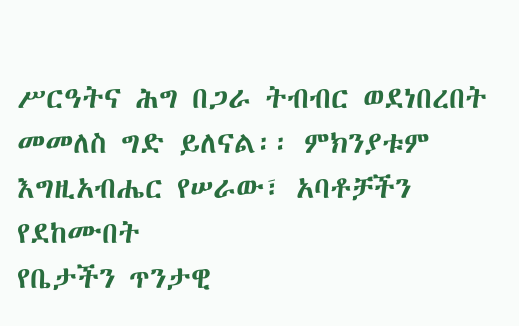ሥርዓትና ሕግ በጋራ ትብብር ወደነበረበት መመለስ ግድ ይለናል፡፡ ምክንያቱም እግዚአብሔር የሠራው፣ አባቶቻችን የደከሙበት
የቤታችን ጥንታዊ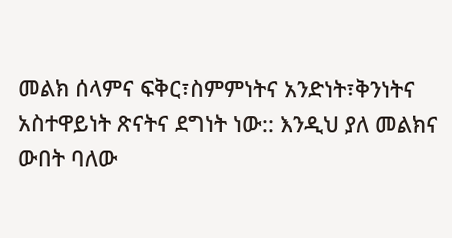መልክ ሰላምና ፍቅር፣ስምምነትና አንድነት፣ቅንነትና አስተዋይነት ጽናትና ደግነት ነው:: እንዲህ ያለ መልክና ውበት ባለው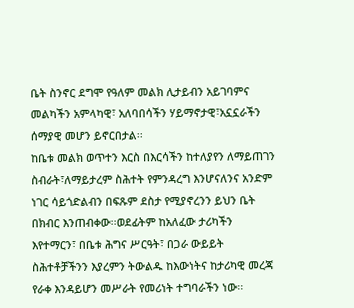ቤት ስንኖር ደግሞ የዓለም መልክ ሊታይብን አይገባምና መልካችን አምላካዊ፣ አለባበሳችን ሃይማኖታዊ፣አኗኗራችን ሰማያዊ መሆን ይኖርበታል፡፡
ከቤቱ መልክ ወጥተን እርስ በእርሳችን ከተለያየን ለማይጠገን ስብራት፣ለማይታረም ስሕተት የምንዳረግ እንሆናለንና አንድም ነገር ሳይጎድልብን በፍጹም ደስታ የሚያኖረንን ይህን ቤት በክብር እንጠብቀው፡፡ወደፊትም ከአለፈው ታሪካችን እየተማርን፣ በቤቱ ሕግና ሥርዓት፣ በጋራ ውይይት ስሕተቶቻችንን እያረምን ትውልዱ ከእውነትና ከታሪካዊ መረጃ የራቀ እንዳይሆን መሥራት የመሪነት ተግባራችን ነው፡፡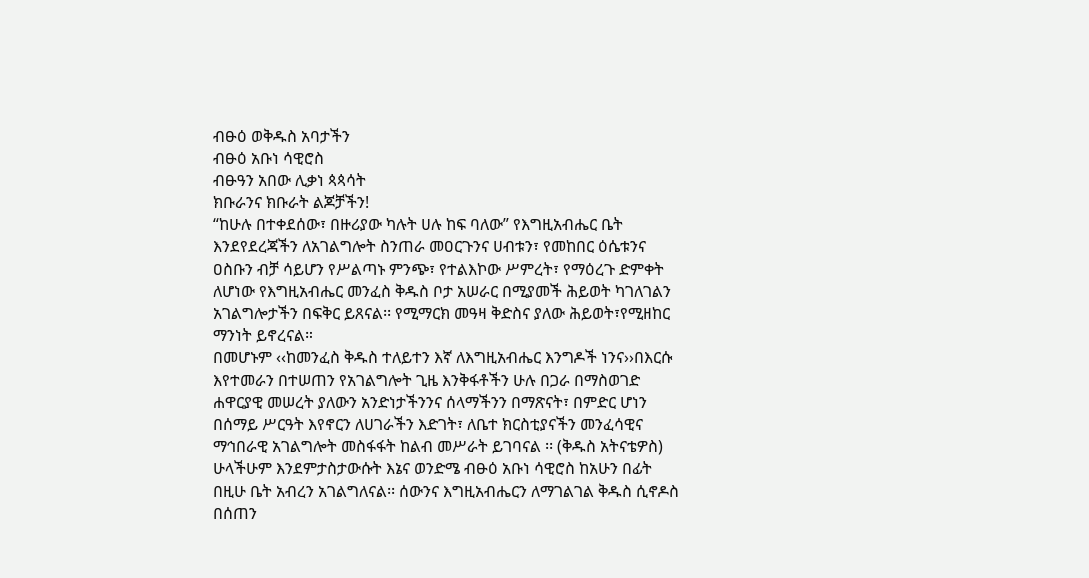ብፁዕ ወቅዱስ አባታችን
ብፁዕ አቡነ ሳዊሮስ
ብፁዓን አበው ሊቃነ ጳጳሳት
ክቡራንና ክቡራት ልጆቻችን!
“ከሁሉ በተቀደሰው፣ በዙሪያው ካሉት ሀሉ ከፍ ባለው” የእግዚአብሔር ቤት እንደየደረጃችን ለአገልግሎት ስንጠራ መዐርጉንና ሀብቱን፣ የመከበር ዕሴቱንና ዐስቡን ብቻ ሳይሆን የሥልጣኑ ምንጭ፣ የተልእኮው ሥምረት፣ የማዕረጉ ድምቀት ለሆነው የእግዚአብሔር መንፈስ ቅዱስ ቦታ አሠራር በሚያመች ሕይወት ካገለገልን አገልግሎታችን በፍቅር ይጸናል፡፡ የሚማርክ መዓዛ ቅድስና ያለው ሕይወት፣የሚዘከር ማንነት ይኖረናል።
በመሆኑም ‹‹ከመንፈስ ቅዱስ ተለይተን እኛ ለእግዚአብሔር እንግዶች ነንና››በእርሱ እየተመራን በተሠጠን የአገልግሎት ጊዜ እንቅፋቶችን ሁሉ በጋራ በማስወገድ ሐዋርያዊ መሠረት ያለውን አንድነታችንንና ሰላማችንን በማጽናት፣ በምድር ሆነን በሰማይ ሥርዓት እየኖርን ለሀገራችን እድገት፣ ለቤተ ክርስቲያናችን መንፈሳዊና ማኅበራዊ አገልግሎት መስፋፋት ከልብ መሥራት ይገባናል ፡፡ (ቅዱስ አትናቴዎስ)
ሁላችሁም እንደምታስታውሱት እኔና ወንድሜ ብፁዕ አቡነ ሳዊሮስ ከአሁን በፊት በዚሁ ቤት አብረን አገልግለናል፡፡ ሰውንና እግዚአብሔርን ለማገልገል ቅዱስ ሲኖዶስ በሰጠን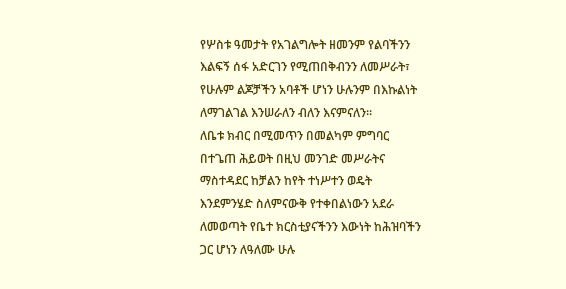የሦስቱ ዓመታት የአገልግሎት ዘመንም የልባችንን እልፍኝ ሰፋ አድርገን የሚጠበቅብንን ለመሥራት፣ የሁሉም ልጆቻችን አባቶች ሆነን ሁሉንም በእኩልነት ለማገልገል እንሠራለን ብለን እናምናለን፡፡
ለቤቱ ክብር በሚመጥን በመልካም ምግባር በተጌጠ ሕይወት በዚህ መንገድ መሥራትና ማስተዳደር ከቻልን ከየት ተነሥተን ወዴት እንደምንሄድ ስለምናውቅ የተቀበልነውን አደራ ለመወጣት የቤተ ክርስቲያናችንን እውነት ከሕዝባችን ጋር ሆነን ለዓለሙ ሁሉ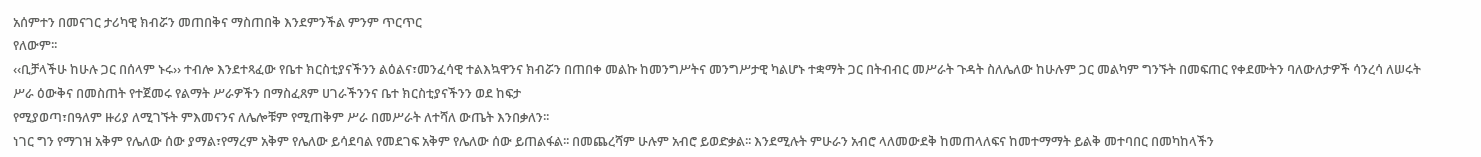አሰምተን በመናገር ታሪካዊ ክብሯን መጠበቅና ማስጠበቅ እንደምንችል ምንም ጥርጥር
የለውም፡፡
‹‹ቢቻላችሁ ከሁሉ ጋር በሰላም ኑሩ›› ተብሎ እንደተጻፈው የቤተ ክርስቲያናችንን ልዕልና፣መንፈሳዊ ተልእኳዋንና ክብሯን በጠበቀ መልኩ ከመንግሥትና መንግሥታዊ ካልሆኑ ተቋማት ጋር በትብብር መሥራት ጉዳት ስለሌለው ከሁሉም ጋር መልካም ግንኙት በመፍጠር የቀደሙትን ባለውለታዎች ሳንረሳ ለሠሩት ሥራ ዕውቅና በመስጠት የተጀመሩ የልማት ሥራዎችን በማስፈጸም ሀገራችንንና ቤተ ክርስቲያናችንን ወደ ከፍታ
የሚያወጣ፣በዓለም ዙሪያ ለሚገኙት ምእመናንና ለሌሎቹም የሚጠቅም ሥራ በመሥራት ለተሻለ ውጤት እንበቃለን፡፡
ነገር ግን የማገዝ አቅም የሌለው ሰው ያማል፣የማረም አቅም የሌለው ይሳደባል የመደገፍ አቅም የሌለው ሰው ይጠልፋል፡፡ በመጨረሻም ሁሉም አብሮ ይወድቃል፡፡ እንደሚሉት ምሁራን አብሮ ላለመውደቅ ከመጠላለፍና ከመተማማት ይልቅ መተባበር በመካከላችን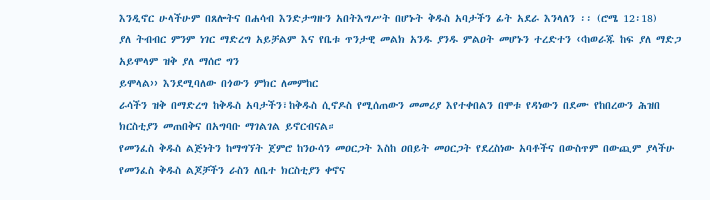እንዲኖር ሁላችሁም በጸሎትና በሐሳብ እንድታግዙን አበትእግሥት በሆኑት ቅዱስ አባታችን ፊት አደራ እንላለን ፡፡ (ሮሜ 12፡18)
ያለ ትብብር ምንም ነገር ማድረግ አይቻልም እና የቤቱ ጥንታዊ መልክ አንዱ ያንዱ ምልዐት መሆኑን ተረድተን ‹‹ከወራጁ ከፍ ያለ ማድጋ አይሞላም ዝቅ ያለ ማሰሮ ግን
ይሞላል›› እንደሚባለው በጎውን ምክር ለመምከር
ራሳችን ዝቅ በማድረግ ከቅዱስ አባታችን፣ከቅዱስ ሲኖዶስ የሚሰጠውን መመሪያ እየተቀበልን በሞቱ የዳነውን በደሙ የከበረውን ሕዝበ ክርስቲያን መጠበቅና በአግባቡ ማገልገል ይኖርብናል።
የመንፈስ ቅዱስ ልጅነትን ከማግኘት ጀምሮ ከንዑሳን መዐርጋት እስከ ዐበይት መዐርጋት የደረስነው አባቶችና በውስጥም በውጪም ያላችሁ የመንፈስ ቅዱስ ልጆቻችን ራስን ለቤተ ክርስቲያን ቀኖና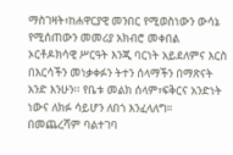ማስገዛት፣ከሐዋርያዊ መንበር የሚወስነውን ውሳኔ የሚሰጠውን መመሪያ አክብሮ መቀበል ኦርቶዶክሳዊ ሥርዓት እንጂ ባርነት አይደለምና እርስ በእርሳችን መነቃቀፉን ትተን ሰላማችን በማጽናት አንድ እንሁን፡፡ የቤቱ መልክ ሰላም፣ፍቅርና አንድነት ነውና ለክፉ ሳይሆን ለበጎ እንፈላለግ።
በመጨረሻም ባልተገባ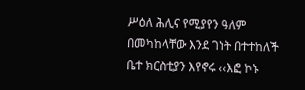ሥዕለ ሕሊና የሚያየን ዓለም በመካከላቸው እንደ ገነት በተተከለች ቤተ ክርስቲያን እየኖሩ ‹‹እፎ ኮኑ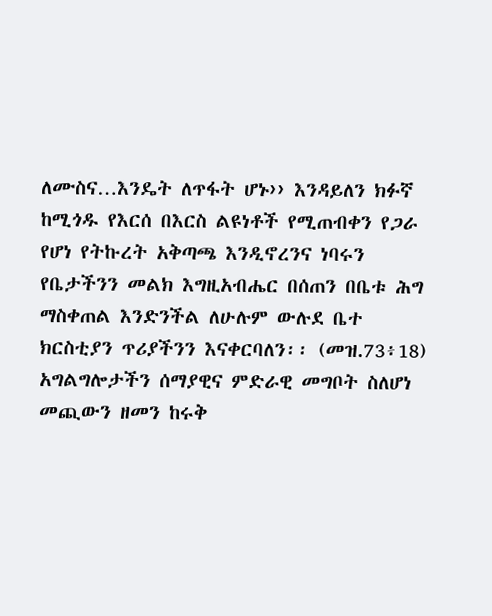ለሙስና…እንዴት ለጥፋት ሆኑ›› እንዳይለን ክፉኛ ከሚጎዱ የእርሰ በእርስ ልዩነቶች የሚጠብቀን የጋራ የሆነ የትኩረት አቅጣጫ እንዲኖረንና ነባሩን የቤታችንን መልክ እግዚአብሔር በሰጠን በቤቱ ሕግ ማስቀጠል እንድንችል ለሁሉም ውሉደ ቤተ ክርስቲያን ጥሪያችንን እናቀርባለን፡፡ (መዝ.73፥18)
አግልግሎታችን ሰማያዊና ምድራዊ መግቦት ስለሆነ መጪውን ዘመን ከሩቅ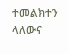ተመልክተን ላለውና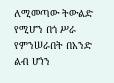ለሚመጣው ትውልድ የሚሆን በጎ ሥራ የምንሠራበት በአንድ ልብ ሆነን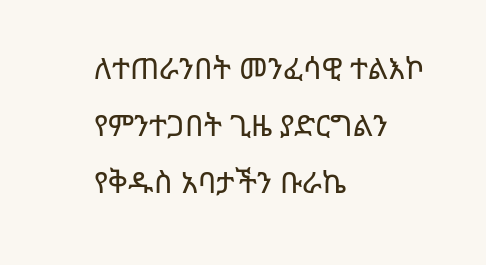ለተጠራንበት መንፈሳዊ ተልእኮ የምንተጋበት ጊዜ ያድርግልን የቅዱስ አባታችን ቡራኬ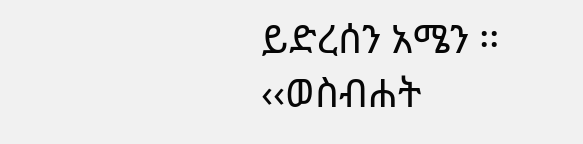ይድረሰን አሜን ፡፡
‹‹ወስብሐት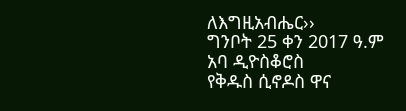ለእግዚአብሔር››
ግንቦት 25 ቀን 2017 ዓ.ም
አባ ዲዮስቆሮስ
የቅዱስ ሲኖዶስ ዋና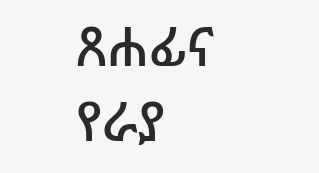ጸሐፊና
የራያ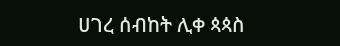ሀገረ ሰብከት ሊቀ ጳጳስ